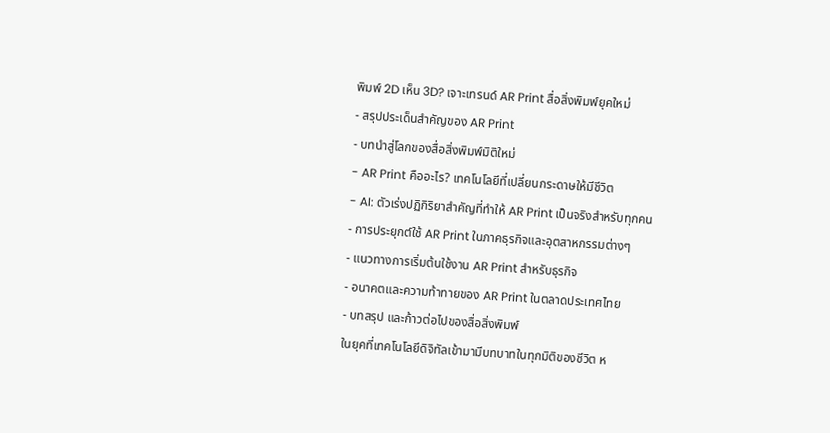พิมพ์ 2D เห็น 3D? เจาะเทรนด์ AR Print สื่อสิ่งพิมพ์ยุคใหม่
- สรุปประเด็นสำคัญของ AR Print
- บทนำสู่โลกของสื่อสิ่งพิมพ์มิติใหม่
- AR Print คืออะไร? เทคโนโลยีที่เปลี่ยนกระดาษให้มีชีวิต
- AI: ตัวเร่งปฏิกิริยาสำคัญที่ทำให้ AR Print เป็นจริงสำหรับทุกคน
- การประยุกต์ใช้ AR Print ในภาคธุรกิจและอุตสาหกรรมต่างๆ
- แนวทางการเริ่มต้นใช้งาน AR Print สำหรับธุรกิจ
- อนาคตและความท้าทายของ AR Print ในตลาดประเทศไทย
- บทสรุป และก้าวต่อไปของสื่อสิ่งพิมพ์
ในยุคที่เทคโนโลยีดิจิทัลเข้ามามีบทบาทในทุกมิติของชีวิต ห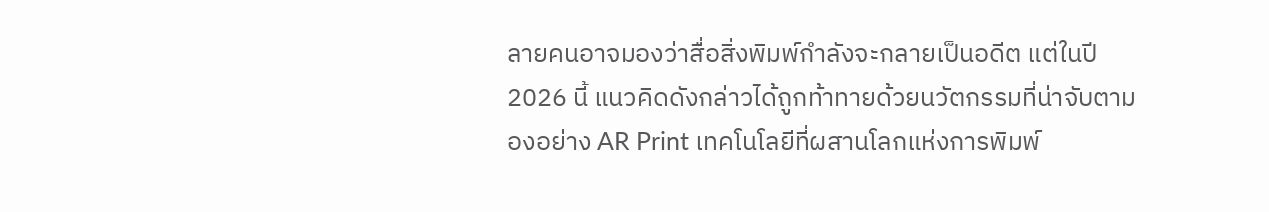ลายคนอาจมองว่าสื่อสิ่งพิมพ์กำลังจะกลายเป็นอดีต แต่ในปี 2026 นี้ แนวคิดดังกล่าวได้ถูกท้าทายด้วยนวัตกรรมที่น่าจับตามองอย่าง AR Print เทคโนโลยีที่ผสานโลกแห่งการพิมพ์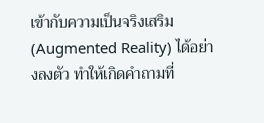เข้ากับความเป็นจริงเสริม (Augmented Reality) ได้อย่างลงตัว ทำให้เกิดคำถามที่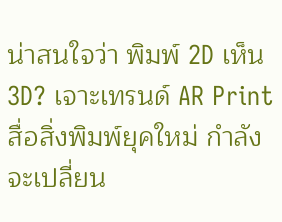น่าสนใจว่า พิมพ์ 2D เห็น 3D? เจาะเทรนด์ AR Print สื่อสิ่งพิมพ์ยุคใหม่ กำลังจะเปลี่ยน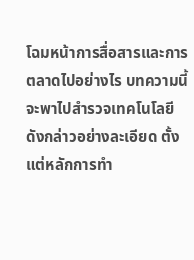โฉมหน้าการสื่อสารและการตลาดไปอย่างไร บทความนี้จะพาไปสำรวจเทคโนโลยีดังกล่าวอย่างละเอียด ตั้งแต่หลักการทำ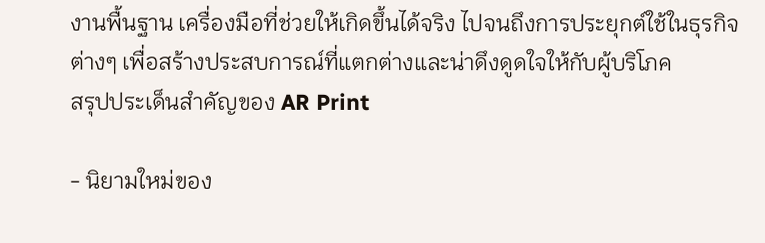งานพื้นฐาน เครื่องมือที่ช่วยให้เกิดขึ้นได้จริง ไปจนถึงการประยุกต์ใช้ในธุรกิจต่างๆ เพื่อสร้างประสบการณ์ที่แตกต่างและน่าดึงดูดใจให้กับผู้บริโภค
สรุปประเด็นสำคัญของ AR Print

- นิยามใหม่ของ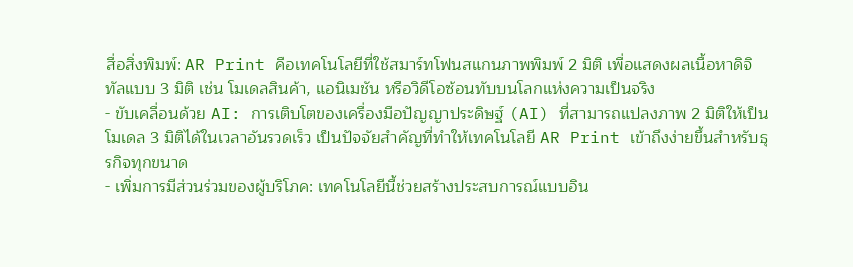สื่อสิ่งพิมพ์: AR Print คือเทคโนโลยีที่ใช้สมาร์ทโฟนสแกนภาพพิมพ์ 2 มิติ เพื่อแสดงผลเนื้อหาดิจิทัลแบบ 3 มิติ เช่น โมเดลสินค้า, แอนิเมชัน หรือวิดีโอซ้อนทับบนโลกแห่งความเป็นจริง
- ขับเคลื่อนด้วย AI: การเติบโตของเครื่องมือปัญญาประดิษฐ์ (AI) ที่สามารถแปลงภาพ 2 มิติให้เป็นโมเดล 3 มิติได้ในเวลาอันรวดเร็ว เป็นปัจจัยสำคัญที่ทำให้เทคโนโลยี AR Print เข้าถึงง่ายขึ้นสำหรับธุรกิจทุกขนาด
- เพิ่มการมีส่วนร่วมของผู้บริโภค: เทคโนโลยีนี้ช่วยสร้างประสบการณ์แบบอิน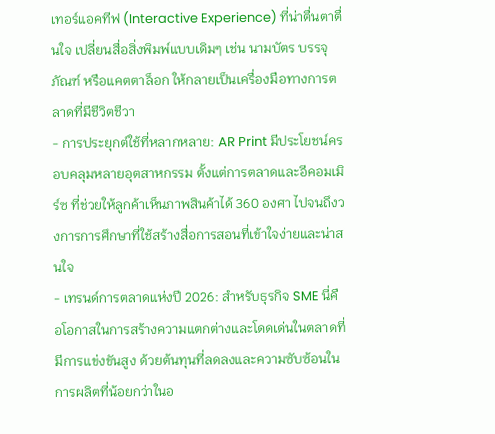เทอร์แอคทีฟ (Interactive Experience) ที่น่าตื่นตาตื่นใจ เปลี่ยนสื่อสิ่งพิมพ์แบบเดิมๆ เช่น นามบัตร บรรจุภัณฑ์ หรือแคตตาล็อก ให้กลายเป็นเครื่องมือทางการตลาดที่มีชีวิตชีวา
- การประยุกต์ใช้ที่หลากหลาย: AR Print มีประโยชน์ครอบคลุมหลายอุตสาหกรรม ตั้งแต่การตลาดและอีคอมเมิร์ซ ที่ช่วยให้ลูกค้าเห็นภาพสินค้าได้ 360 องศา ไปจนถึงวงการการศึกษาที่ใช้สร้างสื่อการสอนที่เข้าใจง่ายและน่าสนใจ
- เทรนด์การตลาดแห่งปี 2026: สำหรับธุรกิจ SME นี่คือโอกาสในการสร้างความแตกต่างและโดดเด่นในตลาดที่มีการแข่งขันสูง ด้วยต้นทุนที่ลดลงและความซับซ้อนในการผลิตที่น้อยกว่าในอ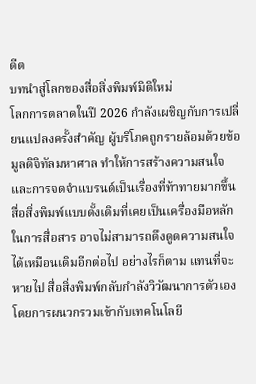ดีต
บทนำสู่โลกของสื่อสิ่งพิมพ์มิติใหม่
โลกการตลาดในปี 2026 กำลังเผชิญกับการเปลี่ยนแปลงครั้งสำคัญ ผู้บริโภคถูกรายล้อมด้วยข้อมูลดิจิทัลมหาศาล ทำให้การสร้างความสนใจและการจดจำแบรนด์เป็นเรื่องที่ท้าทายมากขึ้น สื่อสิ่งพิมพ์แบบดั้งเดิมที่เคยเป็นเครื่องมือหลักในการสื่อสาร อาจไม่สามารถดึงดูดความสนใจได้เหมือนเดิมอีกต่อไป อย่างไรก็ตาม แทนที่จะหายไป สื่อสิ่งพิมพ์กลับกำลังวิวัฒนาการตัวเองโดยการผนวกรวมเข้ากับเทคโนโลยี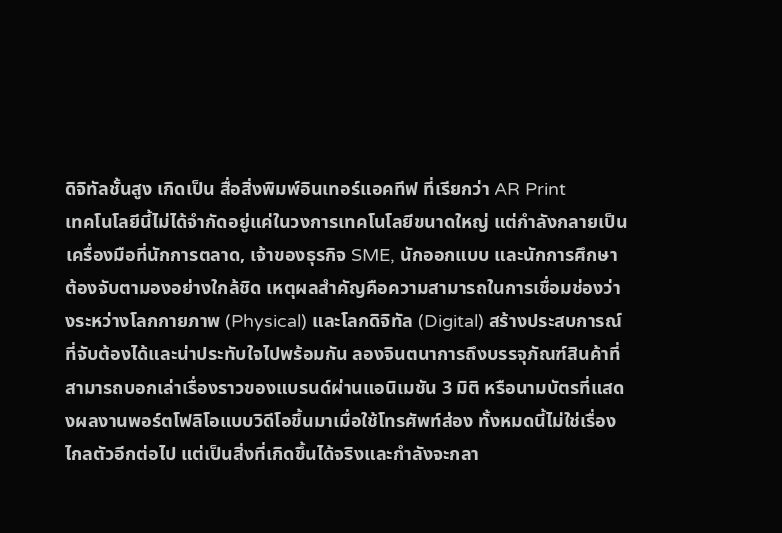ดิจิทัลชั้นสูง เกิดเป็น สื่อสิ่งพิมพ์อินเทอร์แอคทีฟ ที่เรียกว่า AR Print
เทคโนโลยีนี้ไม่ได้จำกัดอยู่แค่ในวงการเทคโนโลยีขนาดใหญ่ แต่กำลังกลายเป็นเครื่องมือที่นักการตลาด, เจ้าของธุรกิจ SME, นักออกแบบ และนักการศึกษาต้องจับตามองอย่างใกล้ชิด เหตุผลสำคัญคือความสามารถในการเชื่อมช่องว่างระหว่างโลกกายภาพ (Physical) และโลกดิจิทัล (Digital) สร้างประสบการณ์ที่จับต้องได้และน่าประทับใจไปพร้อมกัน ลองจินตนาการถึงบรรจุภัณฑ์สินค้าที่สามารถบอกเล่าเรื่องราวของแบรนด์ผ่านแอนิเมชัน 3 มิติ หรือนามบัตรที่แสดงผลงานพอร์ตโฟลิโอแบบวิดีโอขึ้นมาเมื่อใช้โทรศัพท์ส่อง ทั้งหมดนี้ไม่ใช่เรื่องไกลตัวอีกต่อไป แต่เป็นสิ่งที่เกิดขึ้นได้จริงและกำลังจะกลา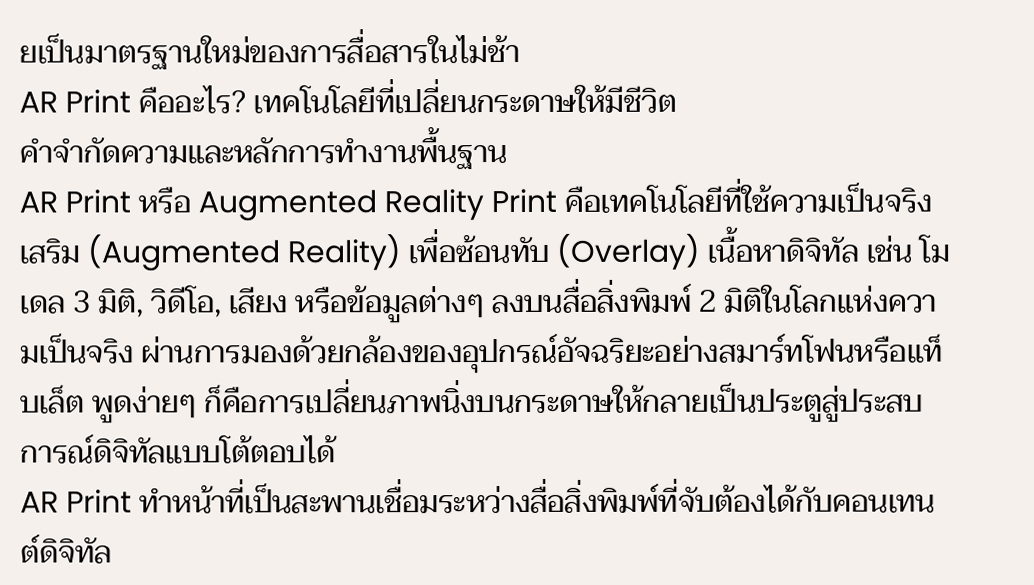ยเป็นมาตรฐานใหม่ของการสื่อสารในไม่ช้า
AR Print คืออะไร? เทคโนโลยีที่เปลี่ยนกระดาษให้มีชีวิต
คำจำกัดความและหลักการทำงานพื้นฐาน
AR Print หรือ Augmented Reality Print คือเทคโนโลยีที่ใช้ความเป็นจริงเสริม (Augmented Reality) เพื่อซ้อนทับ (Overlay) เนื้อหาดิจิทัล เช่น โมเดล 3 มิติ, วิดีโอ, เสียง หรือข้อมูลต่างๆ ลงบนสื่อสิ่งพิมพ์ 2 มิติในโลกแห่งความเป็นจริง ผ่านการมองด้วยกล้องของอุปกรณ์อัจฉริยะอย่างสมาร์ทโฟนหรือแท็บเล็ต พูดง่ายๆ ก็คือการเปลี่ยนภาพนิ่งบนกระดาษให้กลายเป็นประตูสู่ประสบการณ์ดิจิทัลแบบโต้ตอบได้
AR Print ทำหน้าที่เป็นสะพานเชื่อมระหว่างสื่อสิ่งพิมพ์ที่จับต้องได้กับคอนเทนต์ดิจิทัล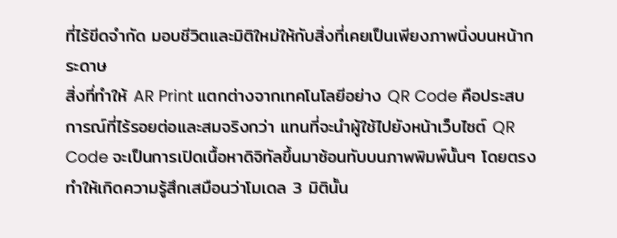ที่ไร้ขีดจำกัด มอบชีวิตและมิติใหม่ให้กับสิ่งที่เคยเป็นเพียงภาพนิ่งบนหน้ากระดาษ
สิ่งที่ทำให้ AR Print แตกต่างจากเทคโนโลยีอย่าง QR Code คือประสบการณ์ที่ไร้รอยต่อและสมจริงกว่า แทนที่จะนำผู้ใช้ไปยังหน้าเว็บไซต์ QR Code จะเป็นการเปิดเนื้อหาดิจิทัลขึ้นมาซ้อนทับบนภาพพิมพ์นั้นๆ โดยตรง ทำให้เกิดความรู้สึกเสมือนว่าโมเดล 3 มิตินั้น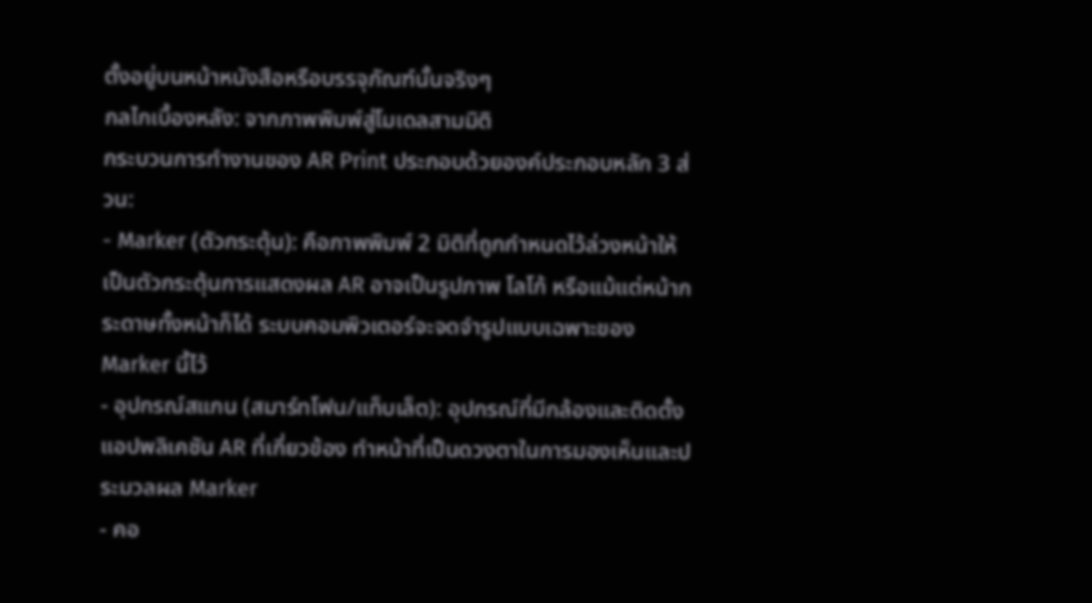ตั้งอยู่บนหน้าหนังสือหรือบรรจุภัณฑ์นั้นจริงๆ
กลไกเบื้องหลัง: จากภาพพิมพ์สู่โมเดลสามมิติ
กระบวนการทำงานของ AR Print ประกอบด้วยองค์ประกอบหลัก 3 ส่วน:
- Marker (ตัวกระตุ้น): คือภาพพิมพ์ 2 มิติที่ถูกกำหนดไว้ล่วงหน้าให้เป็นตัวกระตุ้นการแสดงผล AR อาจเป็นรูปภาพ โลโก้ หรือแม้แต่หน้ากระดาษทั้งหน้าก็ได้ ระบบคอมพิวเตอร์จะจดจำรูปแบบเฉพาะของ Marker นี้ไว้
- อุปกรณ์สแกน (สมาร์ทโฟน/แท็บเล็ต): อุปกรณ์ที่มีกล้องและติดตั้งแอปพลิเคชัน AR ที่เกี่ยวข้อง ทำหน้าที่เป็นดวงตาในการมองเห็นและประมวลผล Marker
- คอ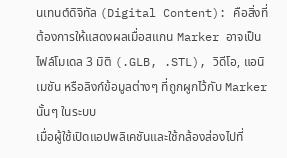นเทนต์ดิจิทัล (Digital Content): คือสิ่งที่ต้องการให้แสดงผลเมื่อสแกน Marker อาจเป็นไฟล์โมเดล 3 มิติ (.GLB, .STL), วิดีโอ, แอนิเมชัน หรือลิงก์ข้อมูลต่างๆ ที่ถูกผูกไว้กับ Marker นั้นๆ ในระบบ
เมื่อผู้ใช้เปิดแอปพลิเคชันและใช้กล้องส่องไปที่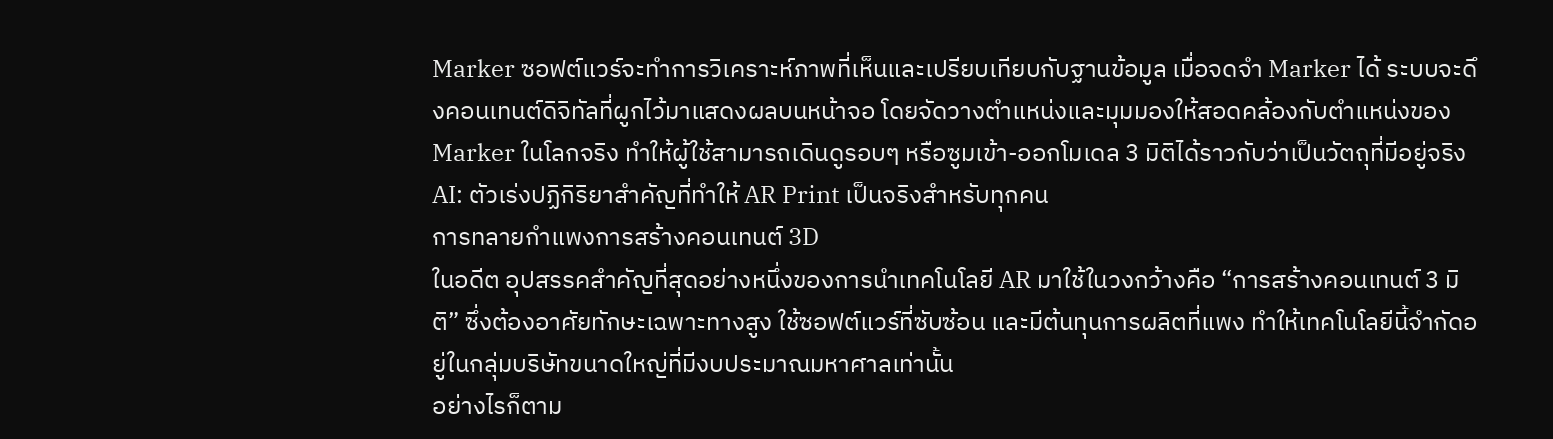Marker ซอฟต์แวร์จะทำการวิเคราะห์ภาพที่เห็นและเปรียบเทียบกับฐานข้อมูล เมื่อจดจำ Marker ได้ ระบบจะดึงคอนเทนต์ดิจิทัลที่ผูกไว้มาแสดงผลบนหน้าจอ โดยจัดวางตำแหน่งและมุมมองให้สอดคล้องกับตำแหน่งของ Marker ในโลกจริง ทำให้ผู้ใช้สามารถเดินดูรอบๆ หรือซูมเข้า-ออกโมเดล 3 มิติได้ราวกับว่าเป็นวัตถุที่มีอยู่จริง
AI: ตัวเร่งปฏิกิริยาสำคัญที่ทำให้ AR Print เป็นจริงสำหรับทุกคน
การทลายกำแพงการสร้างคอนเทนต์ 3D
ในอดีต อุปสรรคสำคัญที่สุดอย่างหนึ่งของการนำเทคโนโลยี AR มาใช้ในวงกว้างคือ “การสร้างคอนเทนต์ 3 มิติ” ซึ่งต้องอาศัยทักษะเฉพาะทางสูง ใช้ซอฟต์แวร์ที่ซับซ้อน และมีต้นทุนการผลิตที่แพง ทำให้เทคโนโลยีนี้จำกัดอยู่ในกลุ่มบริษัทขนาดใหญ่ที่มีงบประมาณมหาศาลเท่านั้น
อย่างไรก็ตาม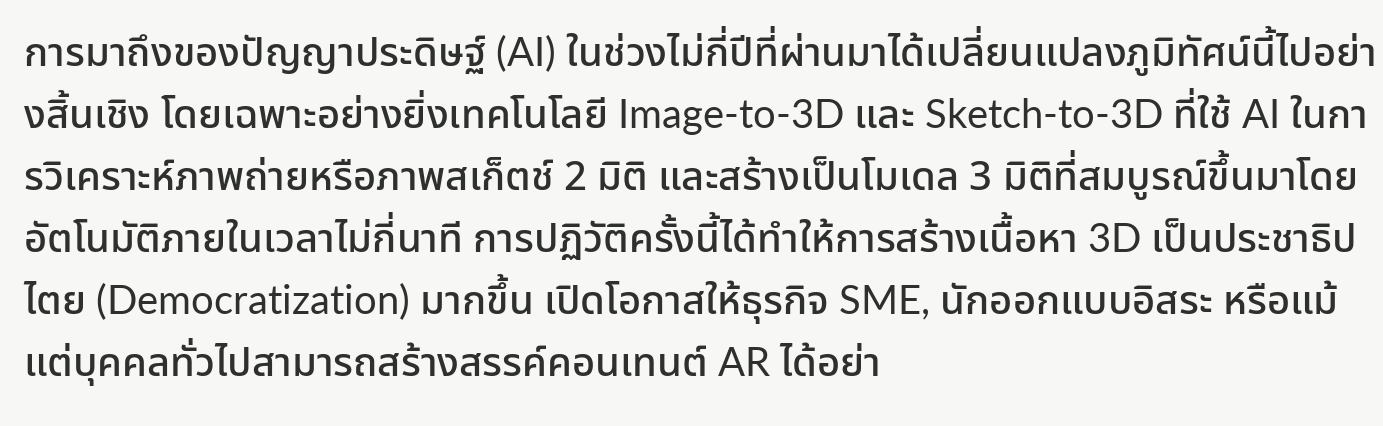การมาถึงของปัญญาประดิษฐ์ (AI) ในช่วงไม่กี่ปีที่ผ่านมาได้เปลี่ยนแปลงภูมิทัศน์นี้ไปอย่างสิ้นเชิง โดยเฉพาะอย่างยิ่งเทคโนโลยี Image-to-3D และ Sketch-to-3D ที่ใช้ AI ในการวิเคราะห์ภาพถ่ายหรือภาพสเก็ตช์ 2 มิติ และสร้างเป็นโมเดล 3 มิติที่สมบูรณ์ขึ้นมาโดยอัตโนมัติภายในเวลาไม่กี่นาที การปฏิวัติครั้งนี้ได้ทำให้การสร้างเนื้อหา 3D เป็นประชาธิปไตย (Democratization) มากขึ้น เปิดโอกาสให้ธุรกิจ SME, นักออกแบบอิสระ หรือแม้แต่บุคคลทั่วไปสามารถสร้างสรรค์คอนเทนต์ AR ได้อย่า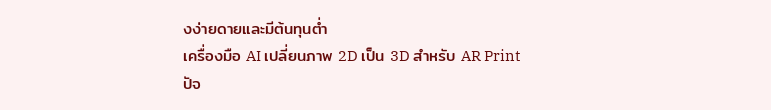งง่ายดายและมีต้นทุนต่ำ
เครื่องมือ AI เปลี่ยนภาพ 2D เป็น 3D สำหรับ AR Print
ปัจ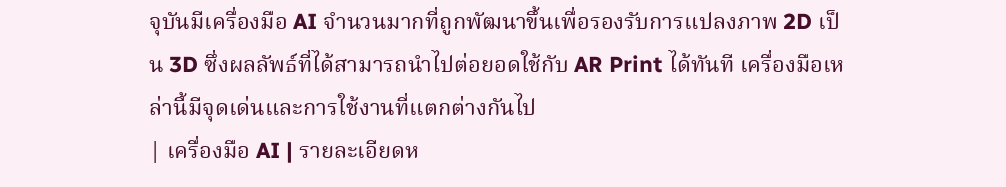จุบันมีเครื่องมือ AI จำนวนมากที่ถูกพัฒนาขึ้นเพื่อรองรับการแปลงภาพ 2D เป็น 3D ซึ่งผลลัพธ์ที่ได้สามารถนำไปต่อยอดใช้กับ AR Print ได้ทันที เครื่องมือเหล่านี้มีจุดเด่นและการใช้งานที่แตกต่างกันไป
| เครื่องมือ AI | รายละเอียดห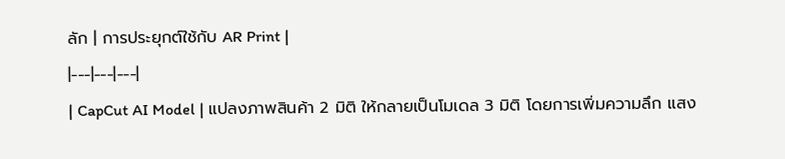ลัก | การประยุกต์ใช้กับ AR Print |
|---|---|---|
| CapCut AI Model | แปลงภาพสินค้า 2 มิติ ให้กลายเป็นโมเดล 3 มิติ โดยการเพิ่มความลึก แสง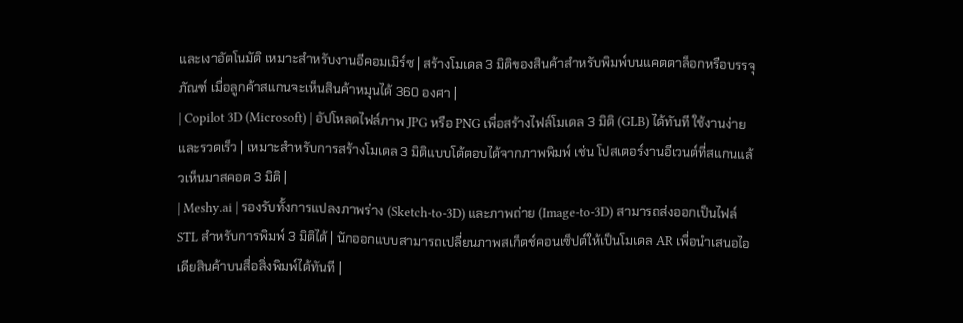และเงาอัตโนมัติ เหมาะสำหรับงานอีคอมเมิร์ซ | สร้างโมเดล 3 มิติของสินค้าสำหรับพิมพ์บนแคตตาล็อกหรือบรรจุภัณฑ์ เมื่อลูกค้าสแกนจะเห็นสินค้าหมุนได้ 360 องศา |
| Copilot 3D (Microsoft) | อัปโหลดไฟล์ภาพ JPG หรือ PNG เพื่อสร้างไฟล์โมเดล 3 มิติ (GLB) ได้ทันที ใช้งานง่ายและรวดเร็ว | เหมาะสำหรับการสร้างโมเดล 3 มิติแบบโต้ตอบได้จากภาพพิมพ์ เช่น โปสเตอร์งานอีเวนต์ที่สแกนแล้วเห็นมาสคอต 3 มิติ |
| Meshy.ai | รองรับทั้งการแปลงภาพร่าง (Sketch-to-3D) และภาพถ่าย (Image-to-3D) สามารถส่งออกเป็นไฟล์ STL สำหรับการพิมพ์ 3 มิติได้ | นักออกแบบสามารถเปลี่ยนภาพสเก็ตช์คอนเซ็ปต์ให้เป็นโมเดล AR เพื่อนำเสนอไอเดียสินค้าบนสื่อสิ่งพิมพ์ได้ทันที |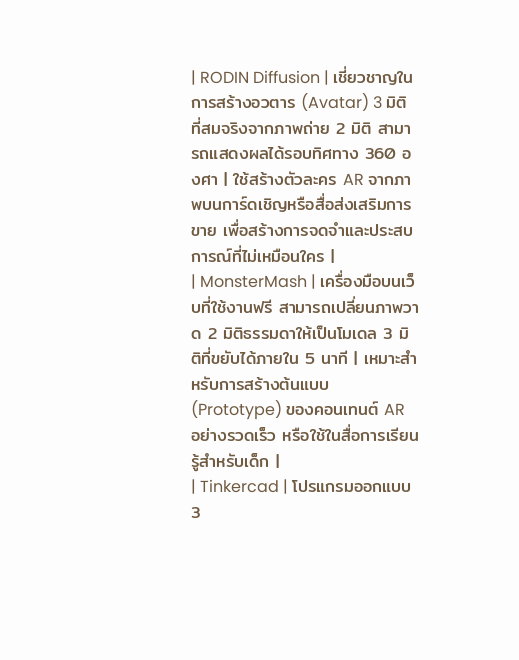| RODIN Diffusion | เชี่ยวชาญในการสร้างอวตาร (Avatar) 3 มิติที่สมจริงจากภาพถ่าย 2 มิติ สามารถแสดงผลได้รอบทิศทาง 360 องศา | ใช้สร้างตัวละคร AR จากภาพบนการ์ดเชิญหรือสื่อส่งเสริมการขาย เพื่อสร้างการจดจำและประสบการณ์ที่ไม่เหมือนใคร |
| MonsterMash | เครื่องมือบนเว็บที่ใช้งานฟรี สามารถเปลี่ยนภาพวาด 2 มิติธรรมดาให้เป็นโมเดล 3 มิติที่ขยับได้ภายใน 5 นาที | เหมาะสำหรับการสร้างต้นแบบ (Prototype) ของคอนเทนต์ AR อย่างรวดเร็ว หรือใช้ในสื่อการเรียนรู้สำหรับเด็ก |
| Tinkercad | โปรแกรมออกแบบ 3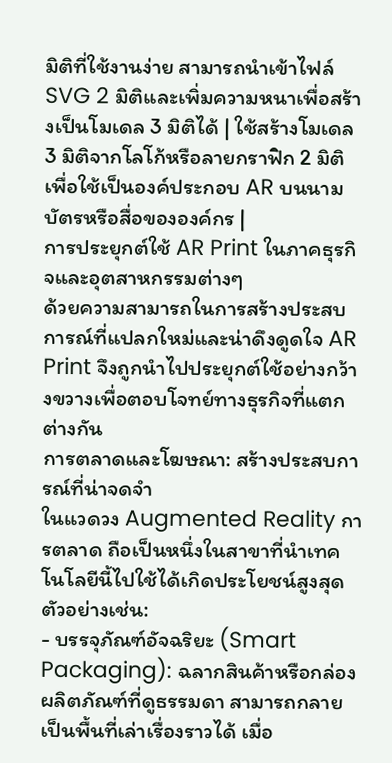มิติที่ใช้งานง่าย สามารถนำเข้าไฟล์ SVG 2 มิติและเพิ่มความหนาเพื่อสร้างเป็นโมเดล 3 มิติได้ | ใช้สร้างโมเดล 3 มิติจากโลโก้หรือลายกราฟิก 2 มิติ เพื่อใช้เป็นองค์ประกอบ AR บนนามบัตรหรือสื่อขององค์กร |
การประยุกต์ใช้ AR Print ในภาคธุรกิจและอุตสาหกรรมต่างๆ
ด้วยความสามารถในการสร้างประสบการณ์ที่แปลกใหม่และน่าดึงดูดใจ AR Print จึงถูกนำไปประยุกต์ใช้อย่างกว้างขวางเพื่อตอบโจทย์ทางธุรกิจที่แตกต่างกัน
การตลาดและโฆษณา: สร้างประสบการณ์ที่น่าจดจำ
ในแวดวง Augmented Reality การตลาด ถือเป็นหนึ่งในสาขาที่นำเทคโนโลยีนี้ไปใช้ได้เกิดประโยชน์สูงสุด ตัวอย่างเช่น:
- บรรจุภัณฑ์อัจฉริยะ (Smart Packaging): ฉลากสินค้าหรือกล่องผลิตภัณฑ์ที่ดูธรรมดา สามารถกลายเป็นพื้นที่เล่าเรื่องราวได้ เมื่อ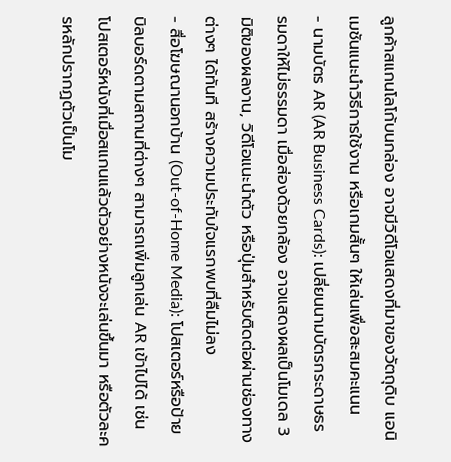ลูกค้าสแกนโลโก้บนกล่อง อาจมีวิดีโอแสดงที่มาของวัตถุดิบ แอนิเมชันแนะนำวิธีการใช้งาน หรือเกมสั้นๆ ให้เล่นเพื่อสะสมคะแนน
- นามบัตร AR (AR Business Cards): เปลี่ยนนามบัตรกระดาษธรรมดาให้ไม่ธรรมดา เมื่อส่องด้วยกล้อง อาจแสดงผลเป็นโมเดล 3 มิติของผลงาน, วิดีโอแนะนำตัว หรือปุ่มสำหรับติดต่อผ่านช่องทางต่างๆ ได้ทันที สร้างความประทับใจแรกพบที่ลืมไม่ลง
- สื่อโฆษณานอกบ้าน (Out-of-Home Media): โปสเตอร์หรือป้ายบิลบอร์ดตามสถานที่ต่างๆ สามารถเพิ่มลูกเล่น AR เข้าไปได้ เช่น โปสเตอร์หนังที่เมื่อสแกนแล้วตัวอย่างหนังจะเล่นขึ้นมา หรือตัวละครหลักปรากฏตัวเป็นโม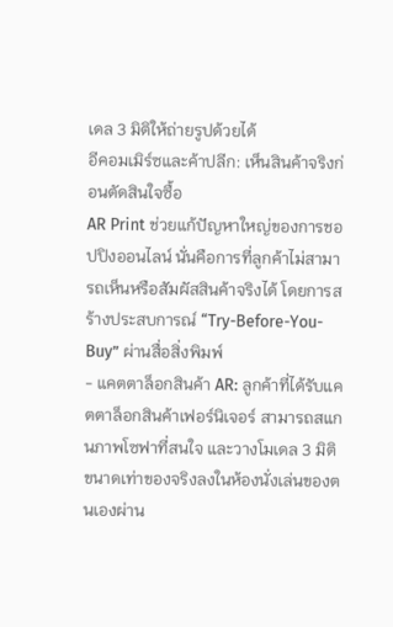เดล 3 มิติให้ถ่ายรูปด้วยได้
อีคอมเมิร์ซและค้าปลีก: เห็นสินค้าจริงก่อนตัดสินใจซื้อ
AR Print ช่วยแก้ปัญหาใหญ่ของการชอปปิงออนไลน์ นั่นคือการที่ลูกค้าไม่สามารถเห็นหรือสัมผัสสินค้าจริงได้ โดยการสร้างประสบการณ์ “Try-Before-You-Buy” ผ่านสื่อสิ่งพิมพ์
- แคตตาล็อกสินค้า AR: ลูกค้าที่ได้รับแคตตาล็อกสินค้าเฟอร์นิเจอร์ สามารถสแกนภาพโซฟาที่สนใจ และวางโมเดล 3 มิติขนาดเท่าของจริงลงในห้องนั่งเล่นของตนเองผ่าน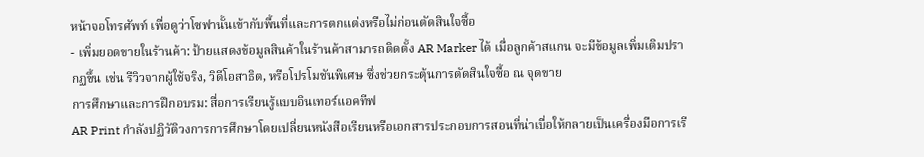หน้าจอโทรศัพท์ เพื่อดูว่าโซฟานั้นเข้ากับพื้นที่และการตกแต่งหรือไม่ก่อนตัดสินใจซื้อ
- เพิ่มยอดขายในร้านค้า: ป้ายแสดงข้อมูลสินค้าในร้านค้าสามารถติดตั้ง AR Marker ได้ เมื่อลูกค้าสแกน จะมีข้อมูลเพิ่มเติมปรากฏขึ้น เช่น รีวิวจากผู้ใช้จริง, วิดีโอสาธิต, หรือโปรโมชันพิเศษ ซึ่งช่วยกระตุ้นการตัดสินใจซื้อ ณ จุดขาย
การศึกษาและการฝึกอบรม: สื่อการเรียนรู้แบบอินเทอร์แอคทีฟ
AR Print กำลังปฏิวัติวงการการศึกษาโดยเปลี่ยนหนังสือเรียนหรือเอกสารประกอบการสอนที่น่าเบื่อให้กลายเป็นเครื่องมือการเรี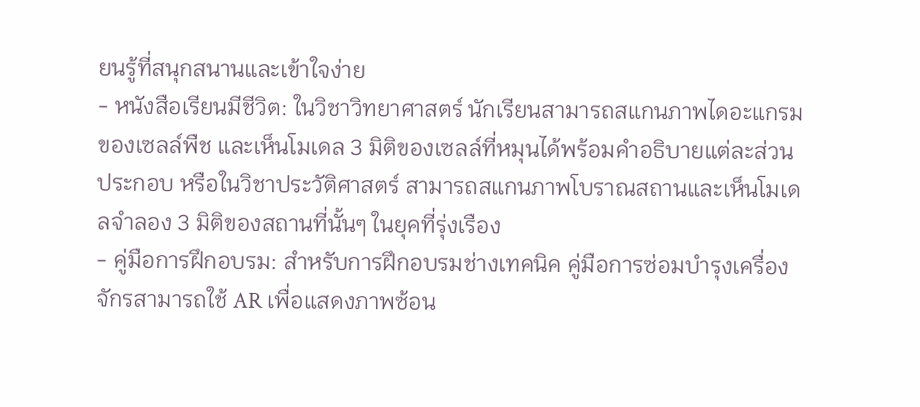ยนรู้ที่สนุกสนานและเข้าใจง่าย
- หนังสือเรียนมีชีวิต: ในวิชาวิทยาศาสตร์ นักเรียนสามารถสแกนภาพไดอะแกรมของเซลล์พืช และเห็นโมเดล 3 มิติของเซลล์ที่หมุนได้พร้อมคำอธิบายแต่ละส่วนประกอบ หรือในวิชาประวัติศาสตร์ สามารถสแกนภาพโบราณสถานและเห็นโมเดลจำลอง 3 มิติของสถานที่นั้นๆ ในยุคที่รุ่งเรือง
- คู่มือการฝึกอบรม: สำหรับการฝึกอบรมช่างเทคนิค คู่มือการซ่อมบำรุงเครื่องจักรสามารถใช้ AR เพื่อแสดงภาพซ้อน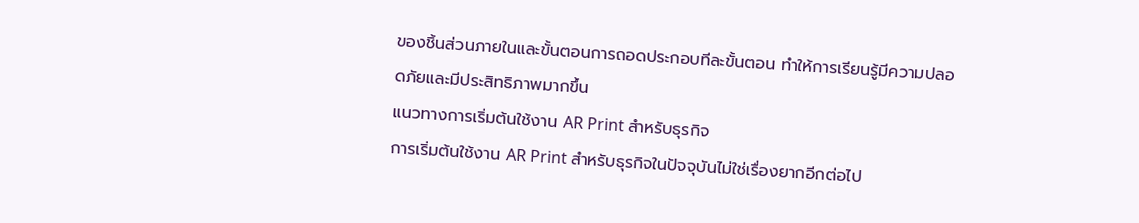ของชิ้นส่วนภายในและขั้นตอนการถอดประกอบทีละขั้นตอน ทำให้การเรียนรู้มีความปลอดภัยและมีประสิทธิภาพมากขึ้น
แนวทางการเริ่มต้นใช้งาน AR Print สำหรับธุรกิจ
การเริ่มต้นใช้งาน AR Print สำหรับธุรกิจในปัจจุบันไม่ใช่เรื่องยากอีกต่อไป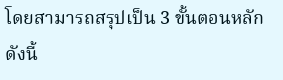โดยสามารถสรุปเป็น 3 ขั้นตอนหลัก ดังนี้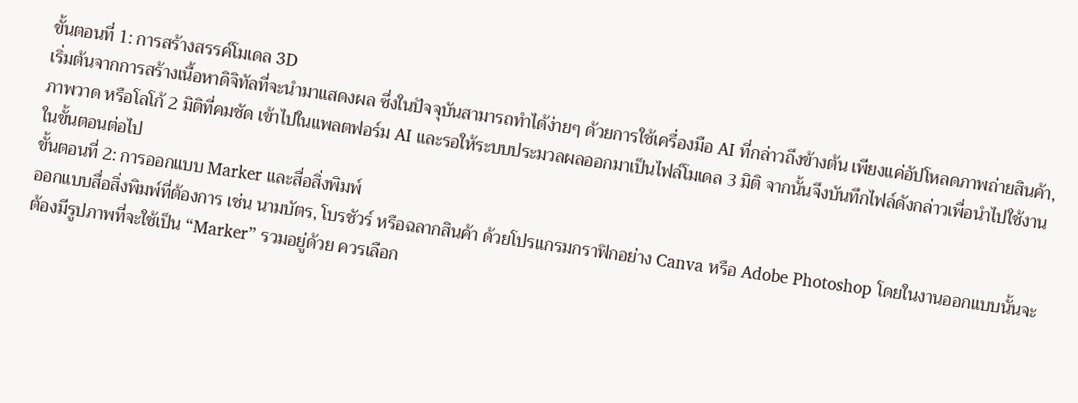ขั้นตอนที่ 1: การสร้างสรรค์โมเดล 3D
เริ่มต้นจากการสร้างเนื้อหาดิจิทัลที่จะนำมาแสดงผล ซึ่งในปัจจุบันสามารถทำได้ง่ายๆ ด้วยการใช้เครื่องมือ AI ที่กล่าวถึงข้างต้น เพียงแค่อัปโหลดภาพถ่ายสินค้า, ภาพวาด หรือโลโก้ 2 มิติที่คมชัด เข้าไปในแพลตฟอร์ม AI และรอให้ระบบประมวลผลออกมาเป็นไฟล์โมเดล 3 มิติ จากนั้นจึงบันทึกไฟล์ดังกล่าวเพื่อนำไปใช้งานในขั้นตอนต่อไป
ขั้นตอนที่ 2: การออกแบบ Marker และสื่อสิ่งพิมพ์
ออกแบบสื่อสิ่งพิมพ์ที่ต้องการ เช่น นามบัตร, โบรชัวร์ หรือฉลากสินค้า ด้วยโปรแกรมกราฟิกอย่าง Canva หรือ Adobe Photoshop โดยในงานออกแบบนั้นจะต้องมีรูปภาพที่จะใช้เป็น “Marker” รวมอยู่ด้วย ควรเลือก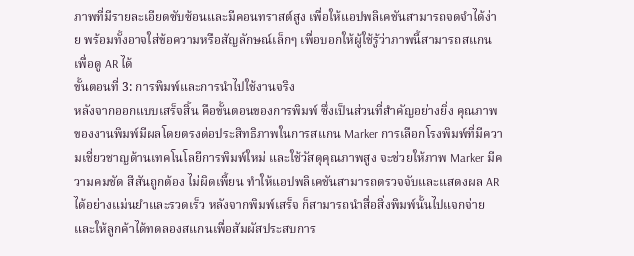ภาพที่มีรายละเอียดซับซ้อนและมีคอนทราสต์สูง เพื่อให้แอปพลิเคชันสามารถจดจำได้ง่าย พร้อมทั้งอาจใส่ข้อความหรือสัญลักษณ์เล็กๆ เพื่อบอกให้ผู้ใช้รู้ว่าภาพนี้สามารถสแกนเพื่อดู AR ได้
ขั้นตอนที่ 3: การพิมพ์และการนำไปใช้งานจริง
หลังจากออกแบบเสร็จสิ้น คือขั้นตอนของการพิมพ์ ซึ่งเป็นส่วนที่สำคัญอย่างยิ่ง คุณภาพของงานพิมพ์มีผลโดยตรงต่อประสิทธิภาพในการสแกน Marker การเลือกโรงพิมพ์ที่มีความเชี่ยวชาญด้านเทคโนโลยีการพิมพ์ใหม่ และใช้วัสดุคุณภาพสูง จะช่วยให้ภาพ Marker มีความคมชัด สีสันถูกต้อง ไม่ผิดเพี้ยน ทำให้แอปพลิเคชันสามารถตรวจจับและแสดงผล AR ได้อย่างแม่นยำและรวดเร็ว หลังจากพิมพ์เสร็จ ก็สามารถนำสื่อสิ่งพิมพ์นั้นไปแจกจ่ายและให้ลูกค้าได้ทดลองสแกนเพื่อสัมผัสประสบการ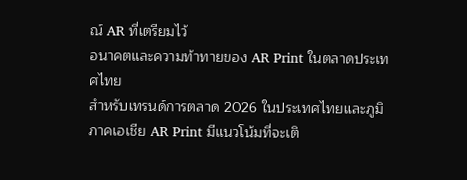ณ์ AR ที่เตรียมไว้
อนาคตและความท้าทายของ AR Print ในตลาดประเทศไทย
สำหรับเทรนด์การตลาด 2026 ในประเทศไทยและภูมิภาคเอเชีย AR Print มีแนวโน้มที่จะเติ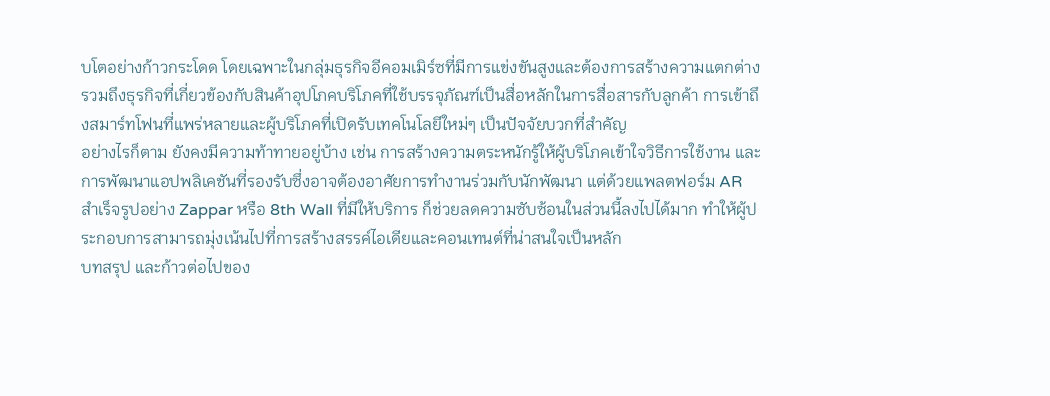บโตอย่างก้าวกระโดด โดยเฉพาะในกลุ่มธุรกิจอีคอมเมิร์ซที่มีการแข่งขันสูงและต้องการสร้างความแตกต่าง รวมถึงธุรกิจที่เกี่ยวข้องกับสินค้าอุปโภคบริโภคที่ใช้บรรจุภัณฑ์เป็นสื่อหลักในการสื่อสารกับลูกค้า การเข้าถึงสมาร์ทโฟนที่แพร่หลายและผู้บริโภคที่เปิดรับเทคโนโลยีใหม่ๆ เป็นปัจจัยบวกที่สำคัญ
อย่างไรก็ตาม ยังคงมีความท้าทายอยู่บ้าง เช่น การสร้างความตระหนักรู้ให้ผู้บริโภคเข้าใจวิธีการใช้งาน และการพัฒนาแอปพลิเคชันที่รองรับซึ่งอาจต้องอาศัยการทำงานร่วมกับนักพัฒนา แต่ด้วยแพลตฟอร์ม AR สำเร็จรูปอย่าง Zappar หรือ 8th Wall ที่มีให้บริการ ก็ช่วยลดความซับซ้อนในส่วนนี้ลงไปได้มาก ทำให้ผู้ประกอบการสามารถมุ่งเน้นไปที่การสร้างสรรค์ไอเดียและคอนเทนต์ที่น่าสนใจเป็นหลัก
บทสรุป และก้าวต่อไปของ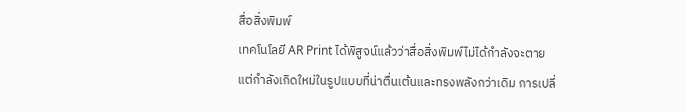สื่อสิ่งพิมพ์
เทคโนโลยี AR Print ได้พิสูจน์แล้วว่าสื่อสิ่งพิมพ์ไม่ได้กำลังจะตาย แต่กำลังเกิดใหม่ในรูปแบบที่น่าตื่นเต้นและทรงพลังกว่าเดิม การเปลี่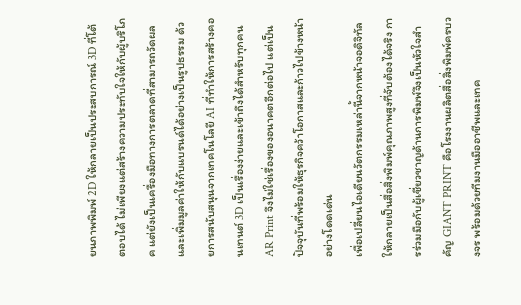ยนภาพพิมพ์ 2D ให้กลายเป็นประสบการณ์ 3D ที่โต้ตอบได้ ไม่เพียงแต่สร้างความประทับใจให้กับผู้บริโภค แต่ยังเป็นเครื่องมือทางการตลาดที่สามารถวัดผลและเพิ่มมูลค่าให้กับแบรนด์ได้อย่างเป็นรูปธรรม ด้วยการสนับสนุนจากเทคโนโลยี AI ที่ทำให้การสร้างคอนเทนต์ 3D เป็นเรื่องง่ายและเข้าถึงได้สำหรับทุกคน AR Print จึงไม่ใช่เรื่องของอนาคตอีกต่อไป แต่เป็นปัจจุบันที่พร้อมให้ธุรกิจคว้าโอกาสและก้าวไปข้างหน้าอย่างโดดเด่น
เพื่อเปลี่ยนไอเดียนวัตกรรมเหล่านี้จากหน้าจอดิจิทัลให้กลายเป็นสื่อสิ่งพิมพ์คุณภาพสูงที่จับต้องได้จริง การร่วมมือกับผู้เชี่ยวชาญด้านการพิมพ์จึงเป็นหัวใจสำคัญ GIANT PRINT คือโรงงานผลิตสื่อสิ่งพิมพ์ครบวงจร พร้อมด้วยทีมงานมืออาชีพและเทค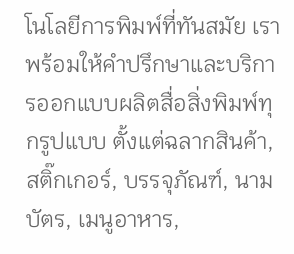โนโลยีการพิมพ์ที่ทันสมัย เราพร้อมให้คำปรึกษาและบริการออกแบบผลิตสื่อสิ่งพิมพ์ทุกรูปแบบ ตั้งแต่ฉลากสินค้า, สติ๊กเกอร์, บรรจุภัณฑ์, นามบัตร, เมนูอาหาร,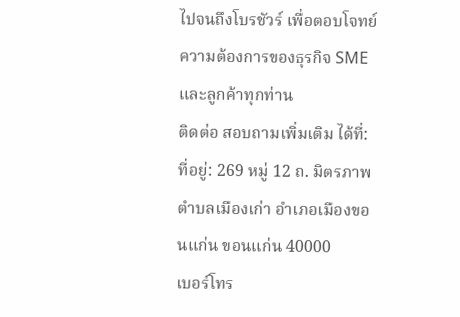ไปจนถึงโบรชัวร์ เพื่อตอบโจทย์ความต้องการของธุรกิจ SME และลูกค้าทุกท่าน
ติดต่อ สอบถามเพิ่มเติม ได้ที่:
ที่อยู่: 269 หมู่ 12 ถ. มิตรภาพ ตำบลเมืองเก่า อำเภอเมืองขอนแก่น ขอนแก่น 40000
เบอร์โทร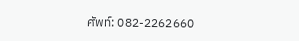ศัพท์: 082-2262660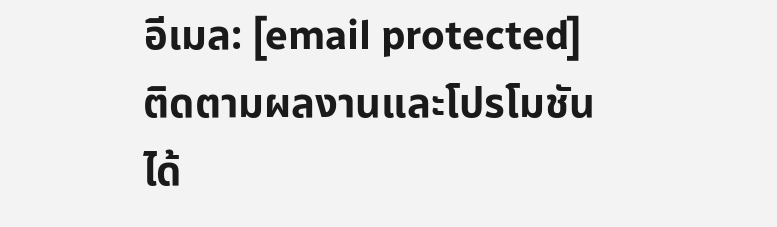อีเมล: [email protected]
ติดตามผลงานและโปรโมชันได้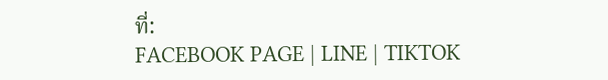ที่:
FACEBOOK PAGE | LINE | TIKTOK